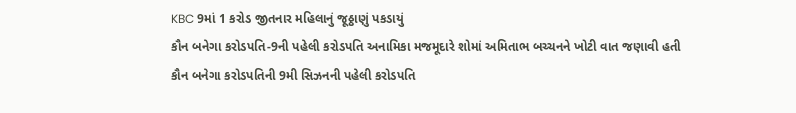KBC 9માં 1 કરોડ જીતનાર મહિલાનું જૂઠ્ઠાણું પકડાયું
કૌન બનેગા કરોડપતિ-9ની પહેલી કરોડપતિ અનામિકા મજમૂદારે શોમાં અમિતાભ બચ્ચનને ખોટી વાત જણાવી હતી
કૌન બનેગા કરોડપતિની 9મી સિઝનની પહેલી કરોડપતિ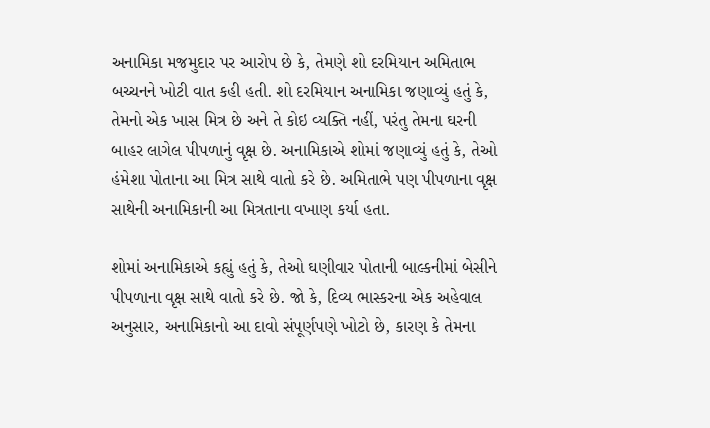અનામિકા મજમુદાર પર આરોપ છે કે, તેમણે શો દરમિયાન અમિતાભ બચ્ચનને ખોટી વાત કહી હતી. શો દરમિયાન અનામિકા જણાવ્યું હતું કે, તેમનો એક ખાસ મિત્ર છે અને તે કોઇ વ્યક્તિ નહીં, પરંતુ તેમના ઘરની બાહર લાગેલ પીપળાનું વૃક્ષ છે. અનામિકાએ શોમાં જણાવ્યું હતું કે, તેઓ હંમેશા પોતાના આ મિત્ર સાથે વાતો કરે છે. અમિતાભે પણ પીપળાના વૃક્ષ સાથેની અનામિકાની આ મિત્રતાના વખાણ કર્યા હતા.

શોમાં અનામિકાએ કહ્યું હતું કે, તેઓ ઘણીવાર પોતાની બાલ્કનીમાં બેસીને પીપળાના વૃક્ષ સાથે વાતો કરે છે. જો કે, દિવ્ય ભાસ્કરના એક અહેવાલ અનુસાર, અનામિકાનો આ દાવો સંપૂર્ણપણે ખોટો છે, કારણ કે તેમના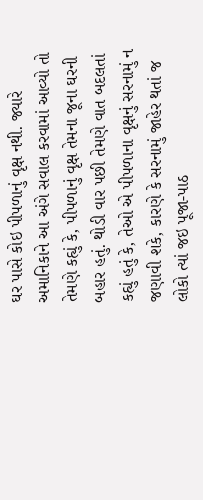ઘર પાસે કોઇ પીપળાનું વૃક્ષ નથી. જ્યારે અમાનિકાને આ અંગે સવાલ કરવામાં આવ્યો તો તેમણે કહ્યું કે, પીપળાનું વૃક્ષ તેમના જૂના ઘરની બહાર હતું. થોડી વાર પછી તેમણે વાત બદલતાં કહ્યું હતું કે, તેઓ એ પીપળાના વૃક્ષનું સરનામું ન જણાવી શકે, કારણે કે સરનામું જાહેર થતાં જ લોકો ત્યાં જઇ પૂજા-પાઠ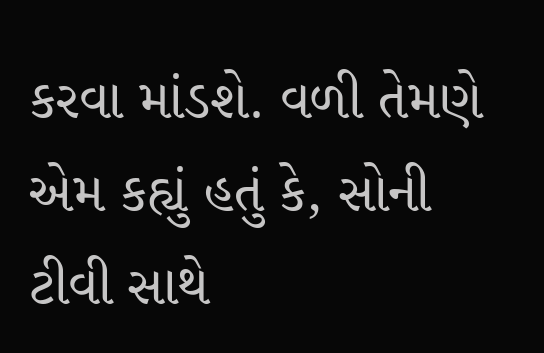કરવા માંડશે. વળી તેમણે એમ કહ્યું હતું કે, સોની ટીવી સાથે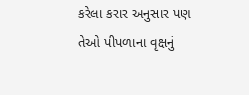કરેલા કરાર અનુસાર પણ તેઓ પીપળાના વૃક્ષનું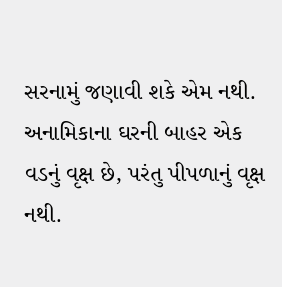સરનામું જણાવી શકે એમ નથી. અનામિકાના ઘરની બાહર એક વડનું વૃક્ષ છે, પરંતુ પીપળાનું વૃક્ષ નથી.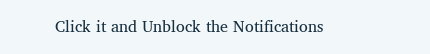Click it and Unblock the Notifications